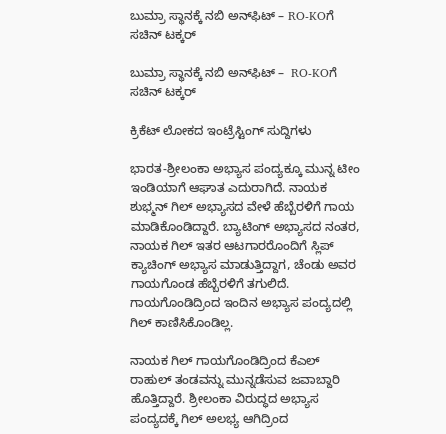ಬುಮ್ರಾ ಸ್ಥಾನಕ್ಕೆ ನಬಿ ಅನ್‌ಫಿಟ್‌ – RO-KOಗೆ ಸಚಿನ್ ಟಕ್ಕರ್

ಬುಮ್ರಾ ಸ್ಥಾನಕ್ಕೆ ನಬಿ ಅನ್‌ಫಿಟ್‌ –  RO-KOಗೆ ಸಚಿನ್ ಟಕ್ಕರ್

ಕ್ರಿಕೆಟ್ ಲೋಕದ ಇಂಟ್ರೆಸ್ಟಿಂಗ್‌ ಸುದ್ದಿಗಳು

ಭಾರತ-ಶ್ರೀಲಂಕಾ ಅಭ್ಯಾಸ ಪಂದ್ಯಕ್ಕೂ ಮುನ್ನ ಟೀಂ ಇಂಡಿಯಾಗೆ ಆಘಾತ ಎದುರಾಗಿದೆ. ನಾಯಕ ಶುಭ್ಮನ್ ಗಿಲ್ ಅಭ್ಯಾಸದ ವೇಳೆ ಹೆಬ್ಬೆರಳಿಗೆ ಗಾಯ ಮಾಡಿಕೊಂಡಿದ್ದಾರೆ. ಬ್ಯಾಟಿಂಗ್ ಅಭ್ಯಾಸದ ನಂತರ, ನಾಯಕ ಗಿಲ್ ಇತರ ಆಟಗಾರರೊಂದಿಗೆ ಸ್ಲಿಪ್ ಕ್ಯಾಚಿಂಗ್ ಅಭ್ಯಾಸ ಮಾಡುತ್ತಿದ್ದಾಗ, ಚೆಂಡು ಅವರ ಗಾಯಗೊಂಡ ಹೆಬ್ಬೆರಳಿಗೆ ತಗುಲಿದೆ. ಗಾಯಗೊಂಡಿದ್ರಿಂದ ಇಂದಿನ ಅಭ್ಯಾಸ ಪಂದ್ಯದಲ್ಲಿ ಗಿಲ್‌ ಕಾಣಿಸಿಕೊಂಡಿಲ್ಲ.

ನಾಯಕ ಗಿಲ್ ಗಾಯಗೊಂಡಿದ್ರಿಂದ ಕೆಎಲ್ ರಾಹುಲ್ ತಂಡವನ್ನು ಮುನ್ನಡೆಸುವ ಜವಾಬ್ದಾರಿ ಹೊತ್ತಿದ್ದಾರೆ. ಶ್ರೀಲಂಕಾ ವಿರುದ್ಧದ ಅಭ್ಯಾಸ ಪಂದ್ಯದಕ್ಕೆ ಗಿಲ್ ಅಲಭ್ಯ ಆಗಿದ್ರಿಂದ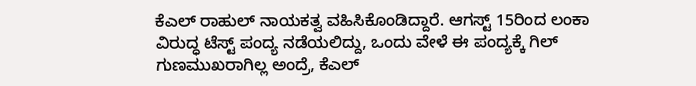ಕೆಎಲ್ ರಾಹುಲ್ ನಾಯಕತ್ವ ವಹಿಸಿಕೊಂಡಿದ್ದಾರೆ. ಆಗಸ್ಟ್‌ 15ರಿಂದ ಲಂಕಾ ವಿರುದ್ಧ ಟೆಸ್ಟ್‌ ಪಂದ್ಯ ನಡೆಯಲಿದ್ದು, ಒಂದು ವೇಳೆ ಈ ಪಂದ್ಯಕ್ಕೆ ಗಿಲ್ ಗುಣಮುಖರಾಗಿಲ್ಲ ಅಂದ್ರೆ, ಕೆಎಲ್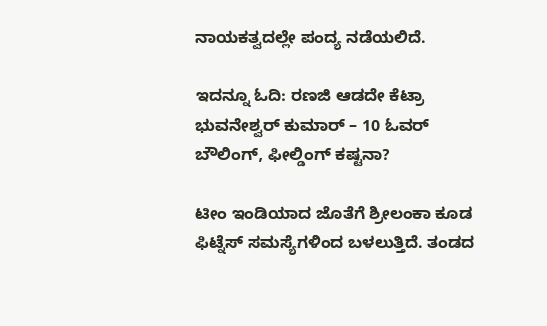ನಾಯಕತ್ವದಲ್ಲೇ ಪಂದ್ಯ ನಡೆಯಲಿದೆ.

ಇದನ್ನೂ ಓದಿ: ರಣಜಿ ಆಡದೇ ಕೆಟ್ರಾ ಭುವನೇಶ್ವರ್ ಕುಮಾರ್ – 10 ಓವರ್ ಬೌಲಿಂಗ್, ಫೀಲ್ಡಿಂಗ್ ಕಷ್ಟನಾ?

ಟೀಂ ಇಂಡಿಯಾದ ಜೊತೆಗೆ ಶ್ರೀಲಂಕಾ ಕೂಡ ಫಿಟ್ನೆಸ್ ಸಮಸ್ಯೆಗಳಿಂದ ಬಳಲುತ್ತಿದೆ. ತಂಡದ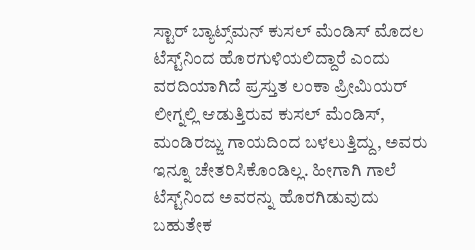ಸ್ಟಾರ್ ಬ್ಯಾಟ್ಸ್‌ಮನ್ ಕುಸಲ್ ಮೆಂಡಿಸ್ ಮೊದಲ ಟೆಸ್ಟ್‌ನಿಂದ ಹೊರಗುಳಿಯಲಿದ್ದಾರೆ ಎಂದು ವರದಿಯಾಗಿದೆ ಪ್ರಸ್ತುತ ಲಂಕಾ ಪ್ರೀಮಿಯರ್ ಲೀಗ್ನಲ್ಲಿ ಆಡುತ್ತಿರುವ ಕುಸಲ್ ಮೆಂಡಿಸ್, ಮಂಡಿರಜ್ಜು ಗಾಯದಿಂದ ಬಳಲುತ್ತಿದ್ದು, ಅವರು ಇನ್ನೂ ಚೇತರಿಸಿಕೊಂಡಿಲ್ಲ. ಹೀಗಾಗಿ ಗಾಲೆ ಟೆಸ್ಟ್‌ನಿಂದ ಅವರನ್ನು ಹೊರಗಿಡುವುದು ಬಹುತೇಕ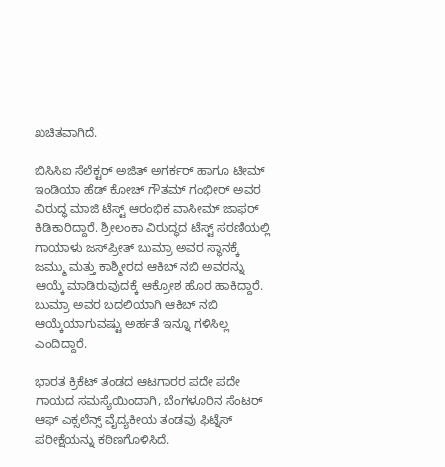ಖಚಿತವಾಗಿದೆ.

ಬಿಸಿಸಿಐ ಸೆಲೆಕ್ಟರ್‌ ಅಜಿತ್‌ ಅಗರ್ಕರ್‌ ಹಾಗೂ ಟೀಮ್‌ ಇಂಡಿಯಾ ಹೆಡ್‌ ಕೋಚ್‌ ಗೌತಮ್‌ ಗಂಭೀರ್‌ ಅವರ ವಿರುದ್ಧ ಮಾಜಿ ಟೆಸ್ಟ್‌ ಆರಂಭಿಕ ವಾಸೀಮ್‌ ಜಾಫರ್‌ ಕಿಡಿಕಾರಿದ್ದಾರೆ. ಶ್ರೀಲಂಕಾ ವಿರುದ್ಧದ ಟೆಸ್ಟ್‌ ಸರಣಿಯಲ್ಲಿ ಗಾಯಾಳು ಜಸ್‌ಪ್ರೀತ್‌ ಬುಮ್ರಾ ಅವರ ಸ್ಥಾನಕ್ಕೆ ಜಮ್ಮು ಮತ್ತು ಕಾಶ್ಮೀರದ ಆಕಿಬ್‌ ನಬಿ ಅವರನ್ನು ಆಯ್ಕೆ ಮಾಡಿರುವುದಕ್ಕೆ ಆಕ್ರೋಶ ಹೊರ ಹಾಕಿದ್ದಾರೆ.  ಬುಮ್ರಾ ಅವರ ಬದಲಿಯಾಗಿ ಆಕಿಬ್ ನಬಿ ಆಯ್ಕೆಯಾಗುವಷ್ಟು ಅರ್ಹತೆ ಇನ್ನೂ ಗಳಿಸಿಲ್ಲ ಎಂದಿದ್ದಾರೆ.

ಭಾರತ ಕ್ರಿಕೆಟ್‌ ತಂಡದ ಆಟಗಾರರ ಪದೇ ಪದೇ ಗಾಯದ ಸಮಸ್ಯೆಯಿಂದಾಗಿ, ಬೆಂಗಳೂರಿನ ಸೆಂಟರ್ ಆಫ್ ಎಕ್ಸಲೆನ್ಸ್ ವೈದ್ಯಕೀಯ ತಂಡವು ಫಿಟ್ನೆಸ್‌ ಪರೀಕ್ಷೆಯನ್ನು ಕಠಿಣಗೊಳಿಸಿದೆ.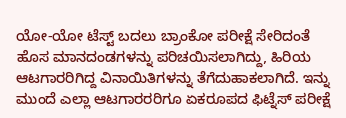ಯೋ-ಯೋ ಟೆಸ್ಟ್ ಬದಲು ಬ್ರಾಂಕೋ ಪರೀಕ್ಷೆ ಸೇರಿದಂತೆ ಹೊಸ ಮಾನದಂಡಗಳನ್ನು ಪರಿಚಯಿಸಲಾಗಿದ್ದು, ಹಿರಿಯ ಆಟಗಾರರಿಗಿದ್ದ ವಿನಾಯಿತಿಗಳನ್ನು ತೆಗೆದುಹಾಕಲಾಗಿದೆ. ಇನ್ನು ಮುಂದೆ ಎಲ್ಲಾ ಆಟಗಾರರರಿಗೂ ಏಕರೂಪದ ಫಿಟ್ನೆಸ್‌ ಪರೀಕ್ಷೆ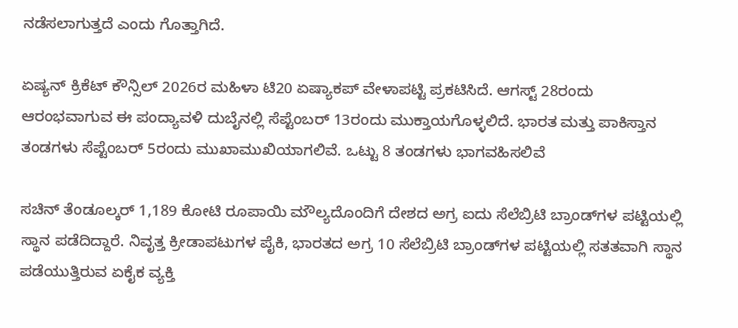ನಡೆಸಲಾಗುತ್ತದೆ ಎಂದು ಗೊತ್ತಾಗಿದೆ.

ಏಷ್ಯನ್ ಕ್ರಿಕೆಟ್ ಕೌನ್ಸಿಲ್ 2026ರ ಮಹಿಳಾ ಟಿ20 ಏಷ್ಯಾಕಪ್ ವೇಳಾಪಟ್ಟಿ ಪ್ರಕಟಿಸಿದೆ. ಆಗಸ್ಟ್ 28ರಂದು ಆರಂಭವಾಗುವ ಈ ಪಂದ್ಯಾವಳಿ ದುಬೈನಲ್ಲಿ ಸೆಪ್ಟೆಂಬರ್ 13ರಂದು ಮುಕ್ತಾಯಗೊಳ್ಳಲಿದೆ. ಭಾರತ ಮತ್ತು ಪಾಕಿಸ್ತಾನ ತಂಡಗಳು ಸೆಪ್ಟೆಂಬರ್ 5ರಂದು ಮುಖಾಮುಖಿಯಾಗಲಿವೆ. ಒಟ್ಟು 8 ತಂಡಗಳು ಭಾಗವಹಿಸಲಿವೆ

ಸಚಿನ್ ತೆಂಡೂಲ್ಕರ್ 1,189 ಕೋಟಿ ರೂಪಾಯಿ ಮೌಲ್ಯದೊಂದಿಗೆ ದೇಶದ ಅಗ್ರ ಐದು ಸೆಲೆಬ್ರಿಟಿ ಬ್ರಾಂಡ್‌ಗಳ ಪಟ್ಟಿಯಲ್ಲಿ ಸ್ಥಾನ ಪಡೆದಿದ್ದಾರೆ. ನಿವೃತ್ತ ಕ್ರೀಡಾಪಟುಗಳ ಪೈಕಿ, ಭಾರತದ ಅಗ್ರ 10 ಸೆಲೆಬ್ರಿಟಿ ಬ್ರಾಂಡ್‌ಗಳ ಪಟ್ಟಿಯಲ್ಲಿ ಸತತವಾಗಿ ಸ್ಥಾನ ಪಡೆಯುತ್ತಿರುವ ಏಕೈಕ ವ್ಯಕ್ತಿ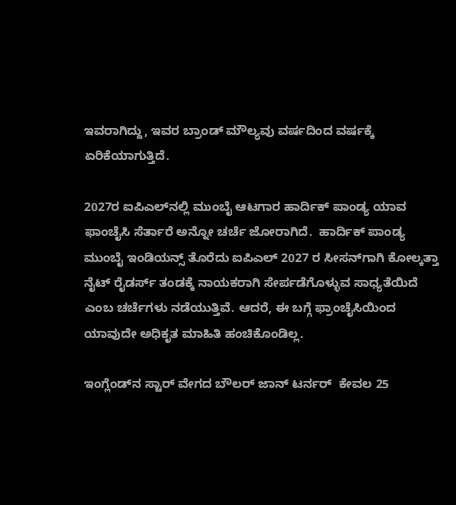ಇವರಾಗಿದ್ದು, ಇವರ ಬ್ರಾಂಡ್ ಮೌಲ್ಯವು ವರ್ಷದಿಂದ ವರ್ಷಕ್ಕೆ ಏರಿಕೆಯಾಗುತ್ತಿದೆ.

2027ರ ಐಪಿಎಲ್‌ನಲ್ಲಿ ಮುಂಬೈ ಆಟಗಾರ ಹಾರ್ದಿಕ್ ಪಾಂಡ್ಯ ಯಾವ ಫಾಂಚೈಸಿ ಸೆರ್ತಾರೆ ಅನ್ನೋ ಚರ್ಚೆ ಜೋರಾಗಿದೆ.  ಹಾರ್ದಿಕ್ ಪಾಂಡ್ಯ ಮುಂಬೈ ಇಂಡಿಯನ್ಸ್ ತೊರೆದು ಐಪಿಎಲ್ 2027 ರ ಸೀಸನ್‌ಗಾಗಿ ಕೋಲ್ಕತ್ತಾ ನೈಟ್ ರೈಡರ್ಸ್ ತಂಡಕ್ಕೆ ನಾಯಕರಾಗಿ ಸೇರ್ಪಡೆಗೊಳ್ಳುವ ಸಾಧ್ಯತೆಯಿದೆ ಎಂಬ ಚರ್ಚೆಗಳು ನಡೆಯುತ್ತಿವೆ. ಆದರೆ, ಈ ಬಗ್ಗೆ ಫ್ರಾಂಚೈಸಿಯಿಂದ ಯಾವುದೇ ಅಧಿಕೃತ ಮಾಹಿತಿ ಹಂಚಿಕೊಂಡಿಲ್ಲ.

ಇಂಗ್ಲೆಂಡ್‌ನ ಸ್ಟಾರ್ ವೇಗದ ಬೌಲರ್ ಜಾನ್ ಟರ್ನರ್  ಕೇವಲ 25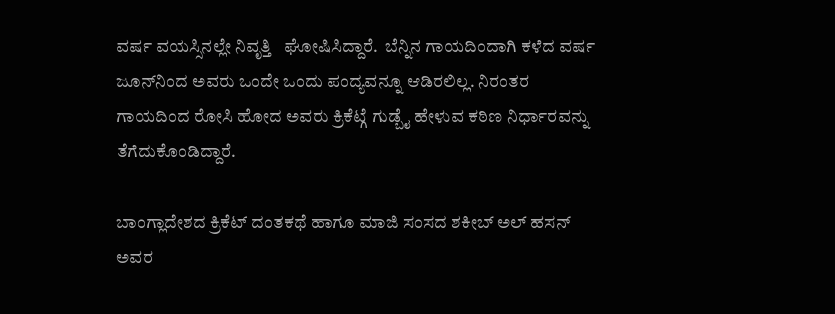ವರ್ಷ ವಯಸ್ಸಿನಲ್ಲೇ ನಿವೃತ್ತಿ   ಘೋಷಿಸಿದ್ದಾರೆ.  ಬೆನ್ನಿನ ಗಾಯದಿಂದಾಗಿ ಕಳೆದ ವರ್ಷ ಜೂನ್‌ನಿಂದ ಅವರು ಒಂದೇ ಒಂದು ಪಂದ್ಯವನ್ನೂ ಆಡಿರಲಿಲ್ಲ. ನಿರಂತರ ಗಾಯದಿಂದ ರೋಸಿ ಹೋದ ಅವರು ಕ್ರಿಕೆಟ್ಗೆ ಗುಡ್ಬೈ ಹೇಳುವ ಕಠಿಣ ನಿರ್ಧಾರವನ್ನು ತೆಗೆದುಕೊಂಡಿದ್ದಾರೆ.

ಬಾಂಗ್ಲಾದೇಶದ ಕ್ರಿಕೆಟ್ ದಂತಕಥೆ ಹಾಗೂ ಮಾಜಿ ಸಂಸದ ಶಕೀಬ್ ಅಲ್ ಹಸನ್ ಅವರ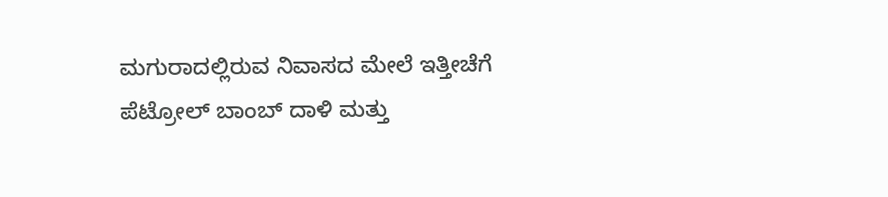ಮಗುರಾದಲ್ಲಿರುವ ನಿವಾಸದ ಮೇಲೆ ಇತ್ತೀಚೆಗೆ ಪೆಟ್ರೋಲ್ ಬಾಂಬ್ ದಾಳಿ ಮತ್ತು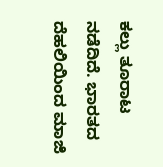ಕಲ್ಲು ತೂರಾಟ ನಡೆದಿದೆ. ಭಾರತದ ದೆಹಲಿಯಿಂದ ಮಾಜಿ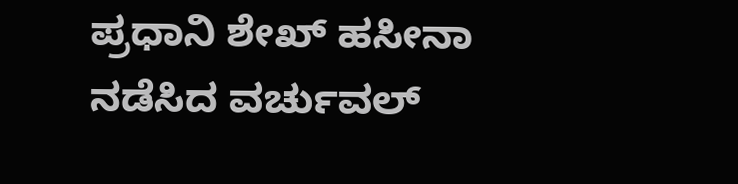ಪ್ರಧಾನಿ ಶೇಖ್ ಹಸೀನಾ ನಡೆಸಿದ ವರ್ಚುವಲ್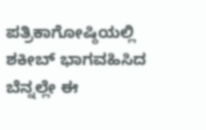ಪತ್ರಿಕಾಗೋಷ್ಠಿಯಲ್ಲಿ ಶಕೀಬ್ ಭಾಗವಹಿಸಿದ ಬೆನ್ನಲ್ಲೇ ಈ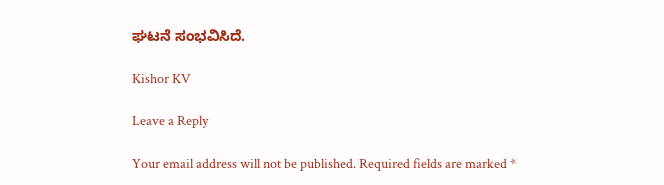ಘಟನೆ ಸಂಭವಿಸಿದೆ.

Kishor KV

Leave a Reply

Your email address will not be published. Required fields are marked *